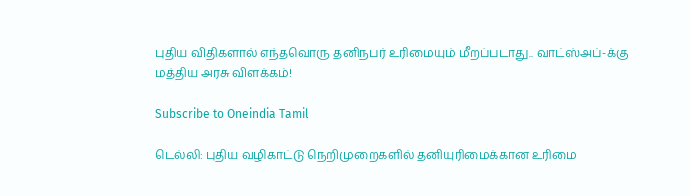புதிய விதிகளால் எந்தவொரு தனிநபர் உரிமையும் மீறப்படாது.. வாட்ஸ்அப்-க்கு மத்திய அரசு விளக்கம்!

Subscribe to Oneindia Tamil

டெல்லி: புதிய வழிகாட்டு நெறிமுறைகளில் தனியுரிமைக்கான உரிமை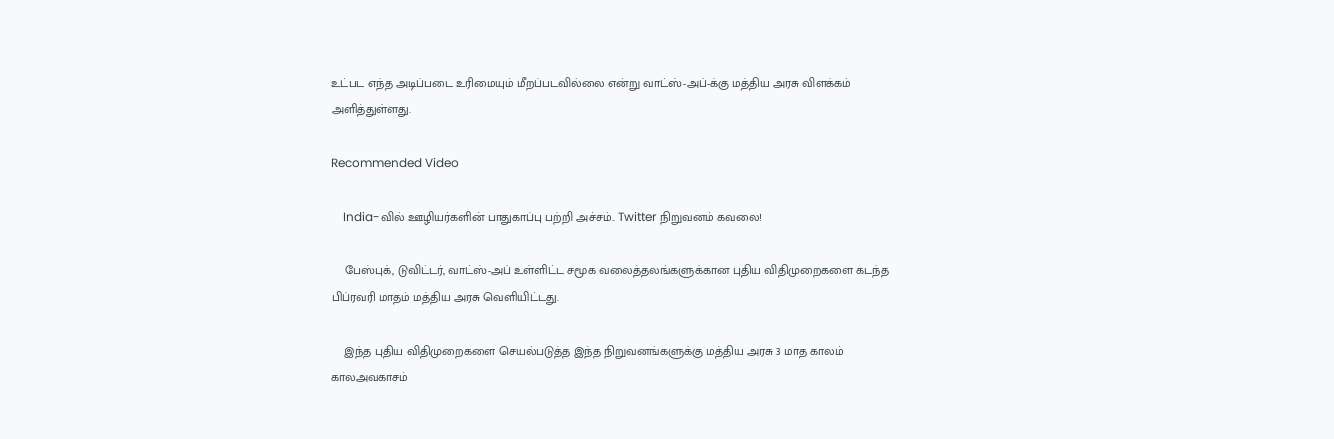உட்பட எந்த அடிப்படை உரிமையும் மீறப்படவில்லை என்று வாட்ஸ்-அப்-க்கு மத்திய அரசு விளக்கம் அளித்துள்ளது.

Recommended Video

    India-வில் ஊழியர்களின் பாதுகாப்பு பற்றி அச்சம்.. Twitter நிறுவனம் கவலை!

    பேஸ்புக், டுவிட்டர், வாட்ஸ்-அப் உள்ளிட்ட சமூக வலைத்தலங்களுக்கான புதிய விதிமுறைகளை கடந்த பிப்ரவரி மாதம் மத்திய அரசு வெளியிட்டது.

    இந்த புதிய விதிமுறைகளை செயல்படுத்த இந்த நிறுவனங்களுக்கு மத்திய அரசு 3 மாத காலம் காலஅவகாசம்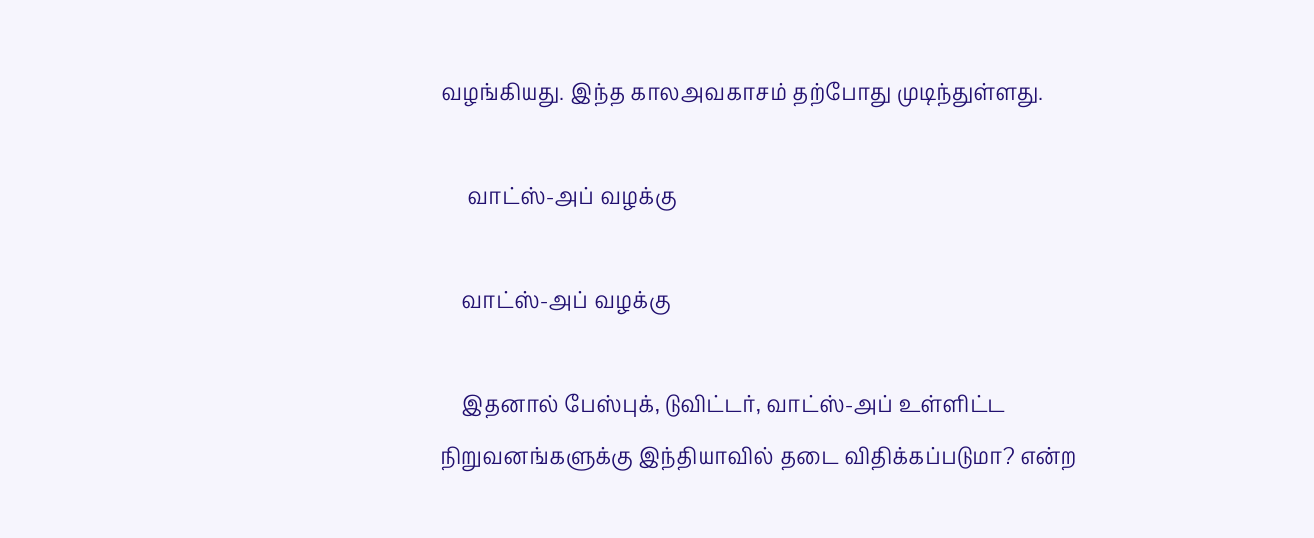வழங்கியது. இந்த காலஅவகாசம் தற்போது முடிந்துள்ளது.

     வாட்ஸ்-அப் வழக்கு

    வாட்ஸ்-அப் வழக்கு

    இதனால் பேஸ்புக், டுவிட்டர், வாட்ஸ்-அப் உள்ளிட்ட நிறுவனங்களுக்கு இந்தியாவில் தடை விதிக்கப்படுமா? என்ற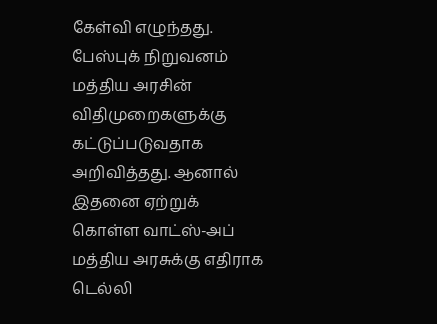கேள்வி எழுந்தது. பேஸ்புக் நிறுவனம் மத்திய அரசின் விதிமுறைகளுக்கு கட்டுப்படுவதாக அறிவித்தது. ஆனால் இதனை ஏற்றுக் கொள்ள வாட்ஸ்-அப் மத்திய அரசுக்கு எதிராக டெல்லி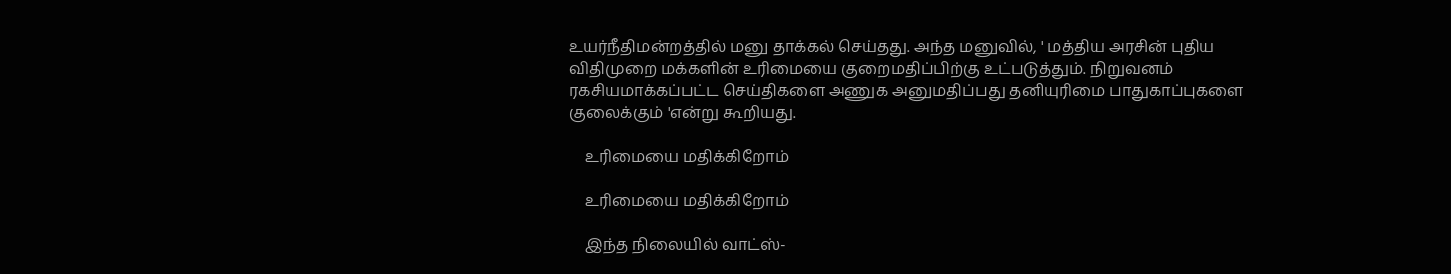உயர்நீதிமன்றத்தில் மனு தாக்கல் செய்தது. அந்த மனுவில், ' மத்திய அரசின் புதிய விதிமுறை மக்களின் உரிமையை குறைமதிப்பிற்கு உட்படுத்தும். நிறுவனம் ரகசியமாக்கப்பட்ட செய்திகளை அணுக அனுமதிப்பது தனியுரிமை பாதுகாப்புகளை குலைக்கும் 'என்று கூறியது.

    உரிமையை மதிக்கிறோம்

    உரிமையை மதிக்கிறோம்

    இந்த நிலையில் வாட்ஸ்-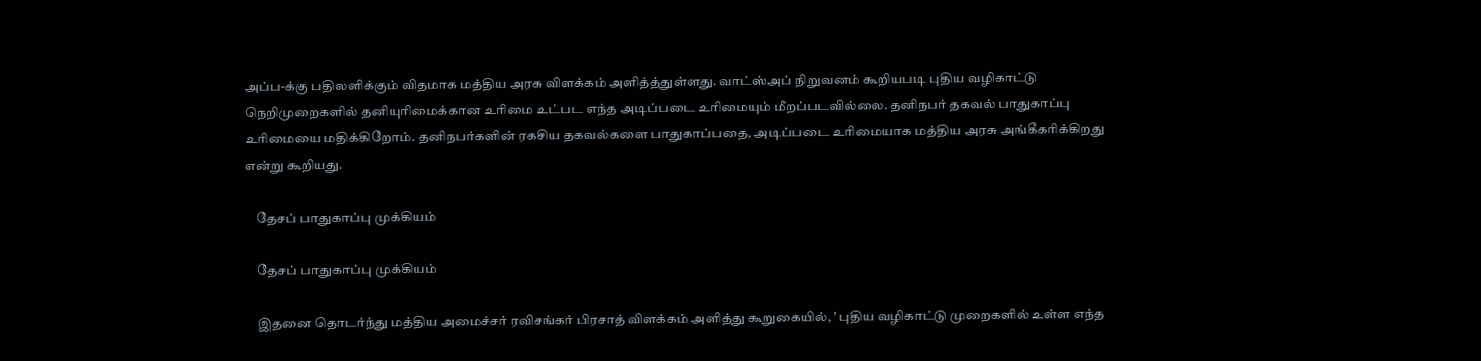அப்ப-க்கு பதிலளிக்கும் விதமாக மத்திய அரசு விளக்கம் அளித்த்துள்ளது. வாட்ஸ்அப் நிறுவனம் கூறியபடி புதிய வழிகாட்டு நெறிமுறைகளில் தனியுரிமைக்கான உரிமை உட்பட எந்த அடிப்படை உரிமையும் மீறப்படவில்லை. தனிநபர் தகவல் பாதுகாப்பு உரிமையை மதிக்கிறோம். தனிநபர்களின் ரகசிய தகவல்களை பாதுகாப்பதை, அடிப்படை உரிமையாக மத்திய அரசு அங்கீகரிக்கிறது என்று கூறியது.

    தேசப் பாதுகாப்பு முக்கியம்

    தேசப் பாதுகாப்பு முக்கியம்

    இதனை தொடர்ந்து மத்திய அமைச்சர் ரவிசங்கர் பிரசாத் விளக்கம் அளித்து கூறுகையில், ' புதிய வழிகாட்டு முறைகளில் உள்ள எந்த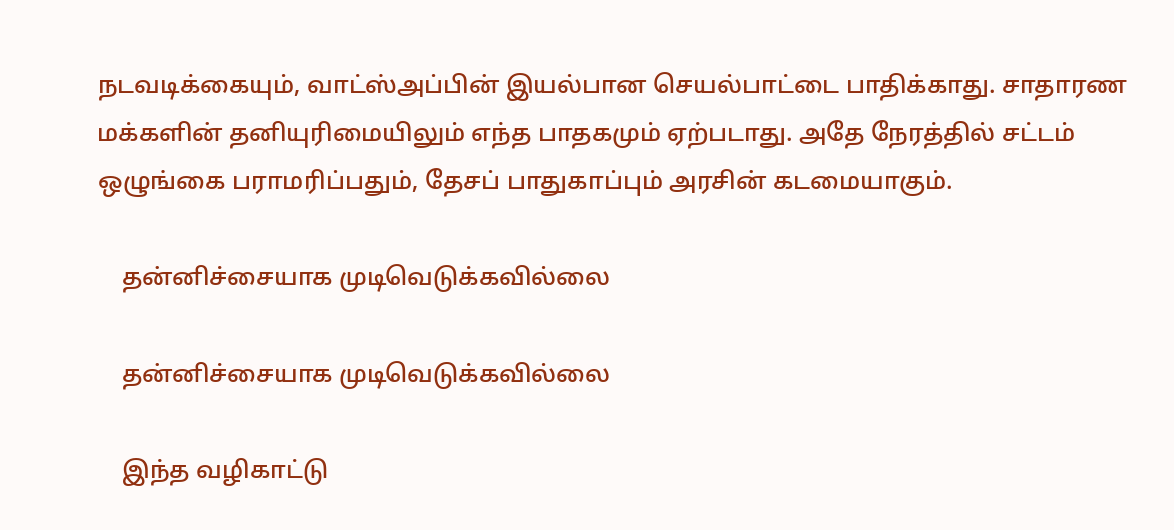நடவடிக்கையும், வாட்ஸ்அப்பின் இயல்பான செயல்பாட்டை பாதிக்காது. சாதாரண மக்களின் தனியுரிமையிலும் எந்த பாதகமும் ஏற்படாது. அதே நேரத்தில் சட்டம் ஒழுங்கை பராமரிப்பதும், தேசப் பாதுகாப்பும் அரசின் கடமையாகும்.

    தன்னிச்சையாக முடிவெடுக்கவில்லை

    தன்னிச்சையாக முடிவெடுக்கவில்லை

    இந்த வழிகாட்டு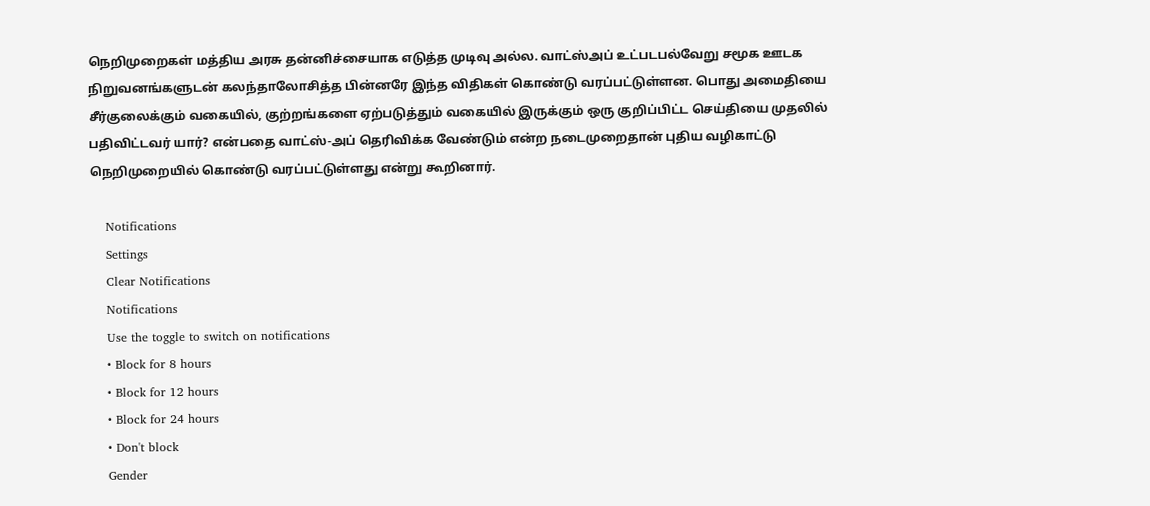நெறிமுறைகள் மத்திய அரசு தன்னிச்சையாக எடுத்த முடிவு அல்ல. வாட்ஸ்அப் உட்படபல்வேறு சமூக ஊடக நிறுவனங்களுடன் கலந்தாலோசித்த பின்னரே இந்த விதிகள் கொண்டு வரப்பட்டுள்ளன. பொது அமைதியை சீர்குலைக்கும் வகையில், குற்றங்களை ஏற்படுத்தும் வகையில் இருக்கும் ஒரு குறிப்பிட்ட செய்தியை முதலில் பதிவிட்டவர் யார்? என்பதை வாட்ஸ்-அப் தெரிவிக்க வேண்டும் என்ற நடைமுறைதான் புதிய வழிகாட்டு நெறிமுறையில் கொண்டு வரப்பட்டுள்ளது என்று கூறினார்.

    Notifications
    Settings
    Clear Notifications
    Notifications
    Use the toggle to switch on notifications
    • Block for 8 hours
    • Block for 12 hours
    • Block for 24 hours
    • Don't block
    Gender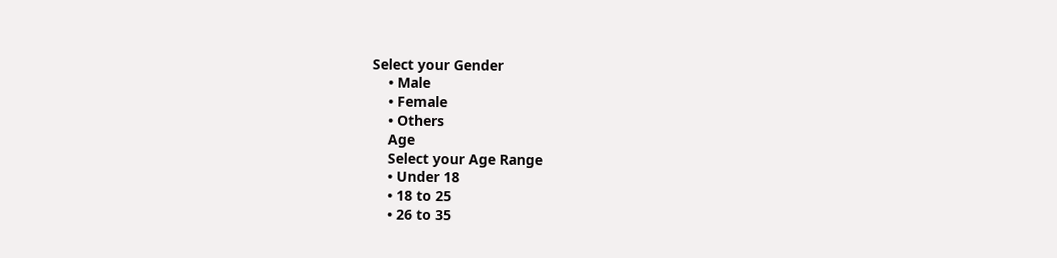Select your Gender
    • Male
    • Female
    • Others
    Age
    Select your Age Range
    • Under 18
    • 18 to 25
    • 26 to 35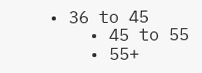• 36 to 45
    • 45 to 55
    • 55+